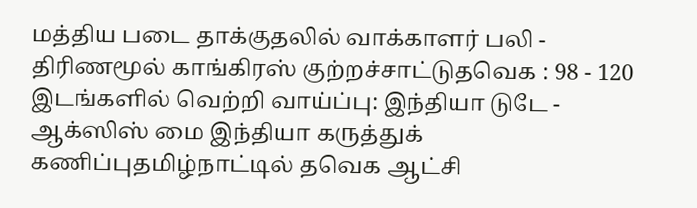மத்திய படை தாக்குதலில் வாக்காளர் பலி - திரிணமூல் காங்கிரஸ் குற்றச்சாட்டுதவெக : 98 - 120 இடங்களில் வெற்றி வாய்ப்பு: இந்தியா டுடே - ஆக்ஸிஸ் மை இந்தியா கருத்துக் கணிப்புதமிழ்நாட்டில் தவெக ஆட்சி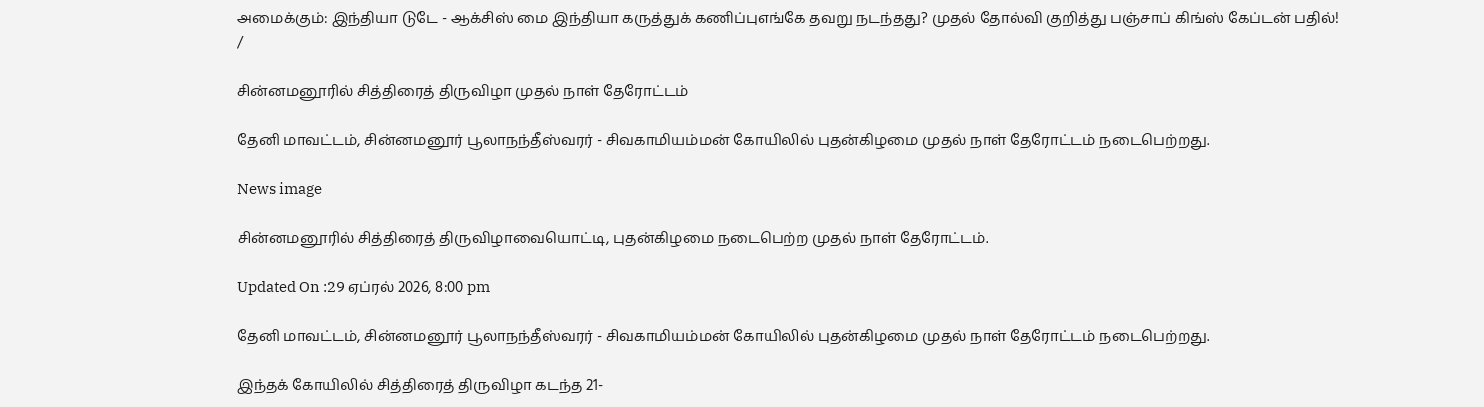அமைக்கும்: இந்தியா டுடே - ஆக்சிஸ் மை இந்தியா கருத்துக் கணிப்புஎங்கே தவறு நடந்தது? முதல் தோல்வி குறித்து பஞ்சாப் கிங்ஸ் கேப்டன் பதில்!
/

சின்னமனூரில் சித்திரைத் திருவிழா முதல் நாள் தேரோட்டம்

தேனி மாவட்டம், சின்னமனூர் பூலாநந்தீஸ்வரர் - சிவகாமியம்மன் கோயிலில் புதன்கிழமை முதல் நாள் தேரோட்டம் நடைபெற்றது.

News image

சின்னமனூரில் சித்திரைத் திருவிழாவையொட்டி, புதன்கிழமை நடைபெற்ற முதல் நாள் தேரோட்டம்.

Updated On :29 ஏப்ரல் 2026, 8:00 pm

தேனி மாவட்டம், சின்னமனூர் பூலாநந்தீஸ்வரர் - சிவகாமியம்மன் கோயிலில் புதன்கிழமை முதல் நாள் தேரோட்டம் நடைபெற்றது.

இந்தக் கோயிலில் சித்திரைத் திருவிழா கடந்த 21-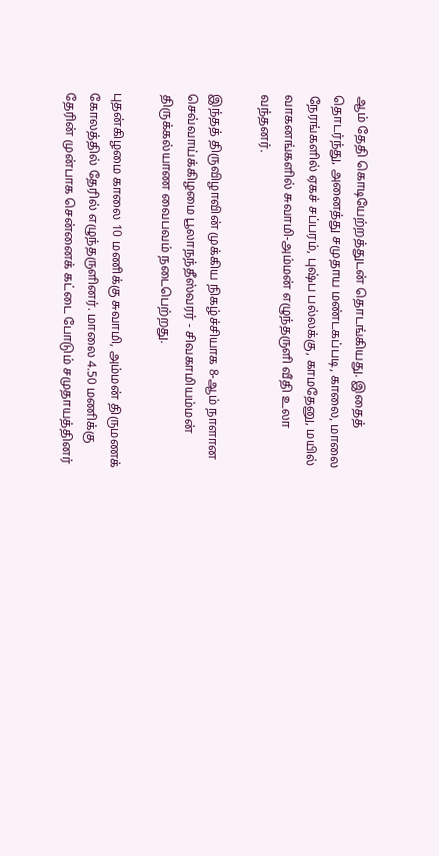ஆம் தேதி கொடியேற்றத்துடன் தொடங்கியது. இதைத் தொடர்ந்து, அனைத்து சமுதாய மண்டகப்படி, காலை, மாலை நேரங்களில் ஏகச் சப்பரம், புஷ்ப பல்லக்கு, காமதேனு, மயில் வாகனங்களில் சுவாமி-அம்மன் எழுந்தருளி வீதி உலா வந்தனர்.

இந்தத் திருவிழாவின் முக்கிய நிகழ்ச்சியாக 8-ஆம் நாளான செவ்வாய்க்கிழமை பூலாநந்தீஸ்வரர் - சிவகாமியம்மன் திருக்கல்யாண வைபவம் நடைபெற்றது.

புதன்கிழமை காலை 10 மணிக்கு சுவாமி, அம்மன் திருமணக் கோலத்தில் தேரில் எழுந்தருளினர். மாலை 4.50 மணிக்கு தேரின் முன்பாக சென்னைக் கட்டை போடும் சமுதாயத்தினர்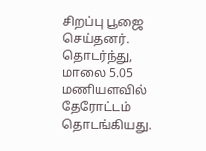சிறப்பு பூஜை செய்தனர். தொடர்ந்து, மாலை 5.05 மணியளவில் தேரோட்டம் தொடங்கியது.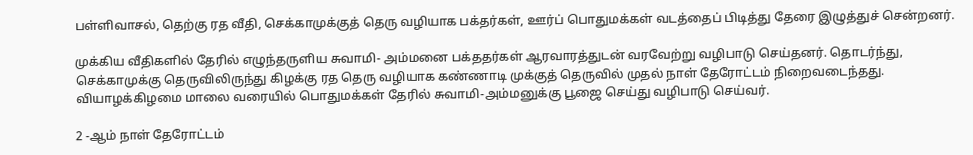பள்ளிவாசல், தெற்கு ரத வீதி, செக்காமுக்குத் தெரு வழியாக பக்தர்கள், ஊர்ப் பொதுமக்கள் வடத்தைப் பிடித்து தேரை இழுத்துச் சென்றனர்.

முக்கிய வீதிகளில் தேரில் எழுந்தருளிய சுவாமி- அம்மனை பக்ததர்கள் ஆரவாரத்துடன் வரவேற்று வழிபாடு செய்தனர். தொடர்ந்து, செக்காமுக்கு தெருவிலிருந்து கிழக்கு ரத தெரு வழியாக கண்ணாடி முக்குத் தெருவில் முதல் நாள் தேரோட்டம் நிறைவடைந்தது. வியாழக்கிழமை மாலை வரையில் பொதுமக்கள் தேரில் சுவாமி-அம்மனுக்கு பூஜை செய்து வழிபாடு செய்வர்.

2 -ஆம் நாள் தேரோட்டம்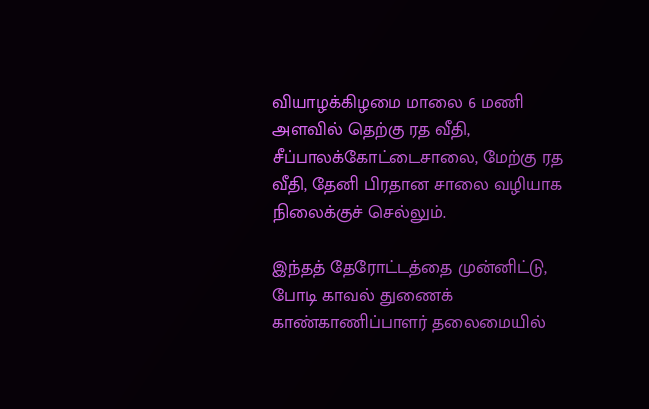வியாழக்கிழமை மாலை 6 மணி அளவில் தெற்கு ரத வீதி, சீப்பாலக்கோட்டைசாலை, மேற்கு ரத வீதி, தேனி பிரதான சாலை வழியாக நிலைக்குச் செல்லும்.

இந்தத் தேரோட்டத்தை முன்னிட்டு, போடி காவல் துணைக் காண்காணிப்பாளர் தலைமையில்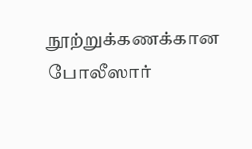நூற்றுக்கணக்கான போலீஸார்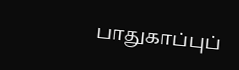பாதுகாப்புப்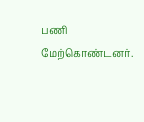பணி மேற்கொண்டனர்.